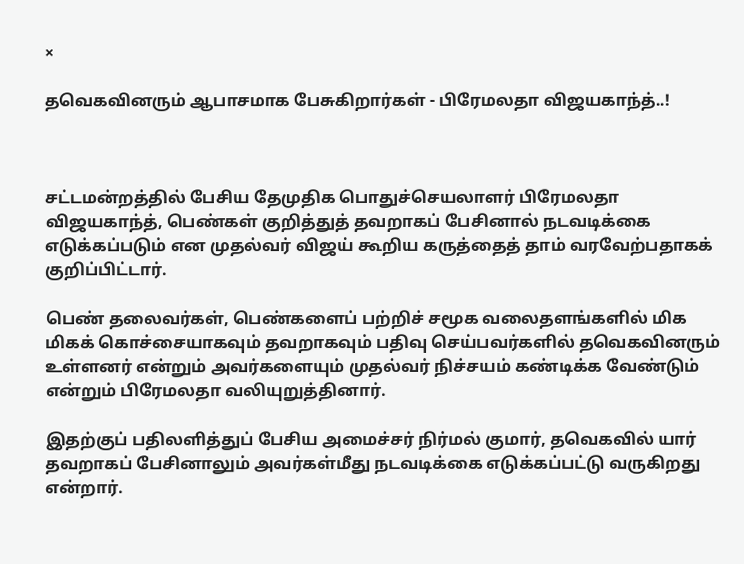×

தவெகவினரும் ஆபாசமாக பேசுகிறார்கள் - பிரேமலதா விஜயகாந்த்..!



சட்டமன்றத்தில் பேசிய தேமுதிக பொதுச்செயலாளர் பிரேமலதா விஜயகாந்த், பெண்கள் குறித்துத் தவறாகப் பேசினால் நடவடிக்கை எடுக்கப்படும் என முதல்வர் விஜய் கூறிய கருத்தைத் தாம் வரவேற்பதாகக் குறிப்பிட்டார்.

பெண் தலைவர்கள், பெண்களைப் பற்றிச் சமூக வலைதளங்களில் மிக மிகக் கொச்சையாகவும் தவறாகவும் பதிவு செய்பவர்களில் தவெகவினரும் உள்ளனர் என்றும் அவர்களையும் முதல்வர் நிச்சயம் கண்டிக்க வேண்டும் என்றும் பிரேமலதா வலியுறுத்தினார்.

இதற்குப் பதிலளித்துப் பேசிய அமைச்சர் நிர்மல் குமார், தவெகவில் யார் தவறாகப் பேசினாலும் அவர்கள்மீது நடவடிக்கை எடுக்கப்பட்டு வருகிறது என்றார்.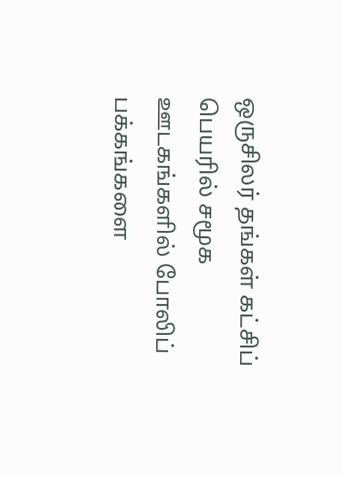ஒருசிலர் தங்கள் கட்சிப் பெயரில் சமூக ஊடகங்களில் போலிப் பக்கங்களை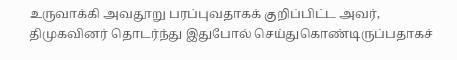உருவாக்கி அவதூறு பரப்புவதாகக் குறிப்பிட்ட அவர், திமுகவினர் தொடர்ந்து இதுபோல் செய்துகொண்டிருப்பதாகச்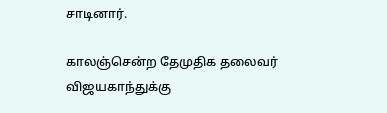சாடினார்.

காலஞ்சென்ற தேமுதிக தலைவர் விஜயகாந்துக்கு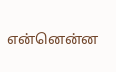என்னென்ன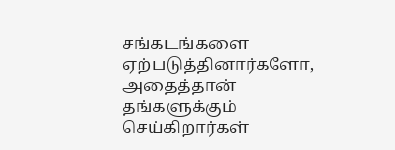சங்கடங்களை ஏற்படுத்தினார்களோ, அதைத்தான் தங்களுக்கும் செய்கிறார்கள்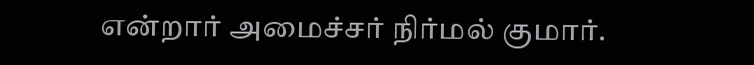என்றார் அமைச்சர் நிர்மல் குமார்.